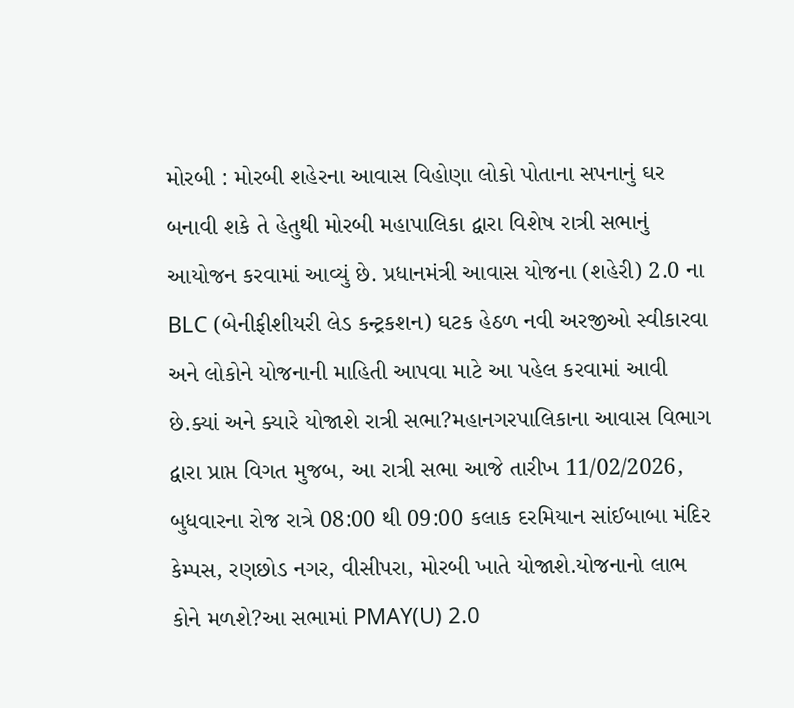મોરબી : મોરબી શહેરના આવાસ વિહોણા લોકો પોતાના સપનાનું ઘર બનાવી શકે તે હેતુથી મોરબી મહાપાલિકા દ્વારા વિશેષ રાત્રી સભાનું આયોજન કરવામાં આવ્યું છે. પ્રધાનમંત્રી આવાસ યોજના (શહેરી) 2.0 ના BLC (બેનીફીશીયરી લેડ કન્ટ્રકશન) ઘટક હેઠળ નવી અરજીઓ સ્વીકારવા અને લોકોને યોજનાની માહિતી આપવા માટે આ પહેલ કરવામાં આવી છે.ક્યાં અને ક્યારે યોજાશે રાત્રી સભા?મહાનગરપાલિકાના આવાસ વિભાગ દ્વારા પ્રાપ્ત વિગત મુજબ, આ રાત્રી સભા આજે તારીખ 11/02/2026, બુધવારના રોજ રાત્રે 08:00 થી 09:00 કલાક દરમિયાન સાંઈબાબા મંદિર કેમ્પસ, રણછોડ નગર, વીસીપરા, મોરબી ખાતે યોજાશે.યોજનાનો લાભ કોને મળશે?આ સભામાં PMAY(U) 2.0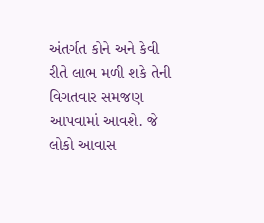અંતર્ગત કોને અને કેવી રીતે લાભ મળી શકે તેની વિગતવાર સમજણ આપવામાં આવશે. જે લોકો આવાસ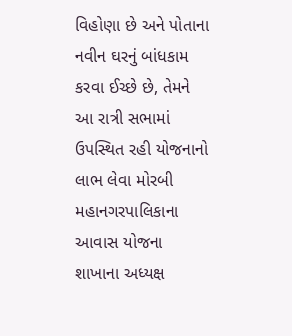વિહોણા છે અને પોતાના નવીન ઘરનું બાંધકામ કરવા ઈચ્છે છે, તેમને આ રાત્રી સભામાં ઉપસ્થિત રહી યોજનાનો લાભ લેવા મોરબી મહાનગરપાલિકાના આવાસ યોજના શાખાના અધ્યક્ષ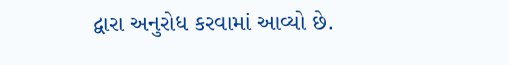દ્વારા અનુરોધ કરવામાં આવ્યો છે.